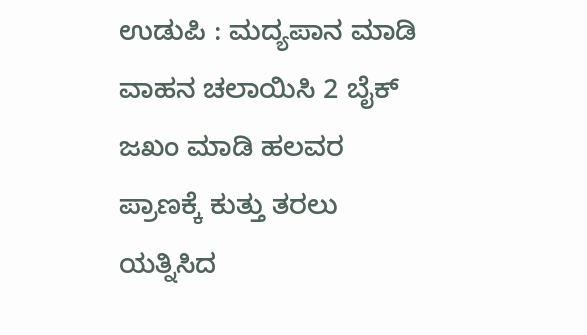ಉಡುಪಿ : ಮದ್ಯಪಾನ ಮಾಡಿ ವಾಹನ ಚಲಾಯಿಸಿ 2 ಬೈಕ್ ಜಖಂ ಮಾಡಿ ಹಲವರ ಪ್ರಾಣಕ್ಕೆ ಕುತ್ತು ತರಲು ಯತ್ನಿಸಿದ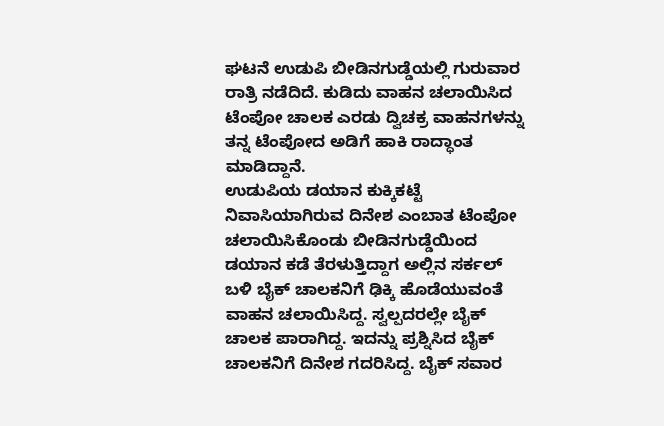ಘಟನೆ ಉಡುಪಿ ಬೀಡಿನಗುಡ್ಡೆಯಲ್ಲಿ ಗುರುವಾರ ರಾತ್ರಿ ನಡೆದಿದೆ. ಕುಡಿದು ವಾಹನ ಚಲಾಯಿಸಿದ ಟೆಂಪೋ ಚಾಲಕ ಎರಡು ದ್ವಿಚಕ್ರ ವಾಹನಗಳನ್ನು ತನ್ನ ಟೆಂಪೋದ ಅಡಿಗೆ ಹಾಕಿ ರಾದ್ಧಾಂತ ಮಾಡಿದ್ದಾನೆ.
ಉಡುಪಿಯ ಡಯಾನ ಕುಕ್ಕಿಕಟ್ಟೆ ನಿವಾಸಿಯಾಗಿರುವ ದಿನೇಶ ಎಂಬಾತ ಟೆಂಪೋ ಚಲಾಯಿಸಿಕೊಂಡು ಬೀಡಿನಗುಡ್ಡೆಯಿಂದ ಡಯಾನ ಕಡೆ ತೆರಳುತ್ತಿದ್ದಾಗ ಅಲ್ಲಿನ ಸರ್ಕಲ್ ಬಳಿ ಬೈಕ್ ಚಾಲಕನಿಗೆ ಢಿಕ್ಕಿ ಹೊಡೆಯುವಂತೆ ವಾಹನ ಚಲಾಯಿಸಿದ್ದ. ಸ್ವಲ್ಪದರಲ್ಲೇ ಬೈಕ್ ಚಾಲಕ ಪಾರಾಗಿದ್ದ. ಇದನ್ನು ಪ್ರಶ್ನಿಸಿದ ಬೈಕ್ ಚಾಲಕನಿಗೆ ದಿನೇಶ ಗದರಿಸಿದ್ದ. ಬೈಕ್ ಸವಾರ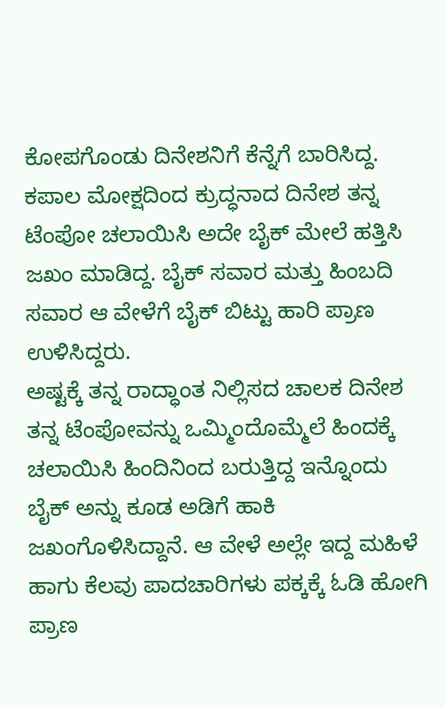ಕೋಪಗೊಂಡು ದಿನೇಶನಿಗೆ ಕೆನ್ನೆಗೆ ಬಾರಿಸಿದ್ದ. ಕಪಾಲ ಮೋಕ್ಷದಿಂದ ಕ್ರುದ್ಧನಾದ ದಿನೇಶ ತನ್ನ ಟೆಂಪೋ ಚಲಾಯಿಸಿ ಅದೇ ಬೈಕ್ ಮೇಲೆ ಹತ್ತಿಸಿ ಜಖಂ ಮಾಡಿದ್ದ. ಬೈಕ್ ಸವಾರ ಮತ್ತು ಹಿಂಬದಿ ಸವಾರ ಆ ವೇಳೆಗೆ ಬೈಕ್ ಬಿಟ್ಟು ಹಾರಿ ಪ್ರಾಣ ಉಳಿಸಿದ್ದರು.
ಅಷ್ಟಕ್ಕೆ ತನ್ನ ರಾದ್ಧಾಂತ ನಿಲ್ಲಿಸದ ಚಾಲಕ ದಿನೇಶ ತನ್ನ ಟೆಂಪೋವನ್ನು ಒಮ್ಮಿಂದೊಮ್ಮೆಲೆ ಹಿಂದಕ್ಕೆ ಚಲಾಯಿಸಿ ಹಿಂದಿನಿಂದ ಬರುತ್ತಿದ್ದ ಇನ್ನೊಂದು ಬೈಕ್ ಅನ್ನು ಕೂಡ ಅಡಿಗೆ ಹಾಕಿ ಜಖಂಗೊಳಿಸಿದ್ದಾನೆ. ಆ ವೇಳೆ ಅಲ್ಲೇ ಇದ್ದ ಮಹಿಳೆ ಹಾಗು ಕೆಲವು ಪಾದಚಾರಿಗಳು ಪಕ್ಕಕ್ಕೆ ಓಡಿ ಹೋಗಿ ಪ್ರಾಣ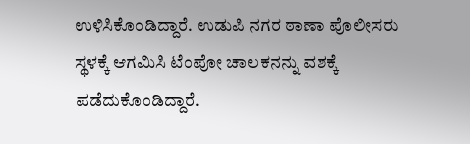ಉಳಿಸಿಕೊಂಡಿದ್ದಾರೆ. ಉಡುಪಿ ನಗರ ಠಾಣಾ ಪೊಲೀಸರು ಸ್ಥಳಕ್ಕೆ ಆಗಮಿಸಿ ಟೆಂಪೋ ಚಾಲಕನನ್ನು ವಶಕ್ಕೆ ಪಡೆದುಕೊಂಡಿದ್ದಾರೆ.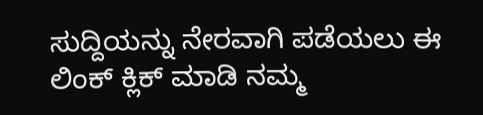ಸುದ್ದಿಯನ್ನು ನೇರವಾಗಿ ಪಡೆಯಲು ಈ ಲಿಂಕ್ ಕ್ಲಿಕ್ ಮಾಡಿ ನಮ್ಮ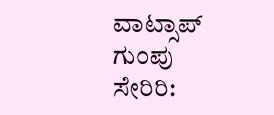ವಾಟ್ಸಾಪ್ ಗುಂಪು ಸೇರಿರಿ: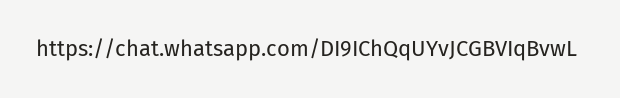https://chat.whatsapp.com/DI9IChQqUYvJCGBVIqBvwL